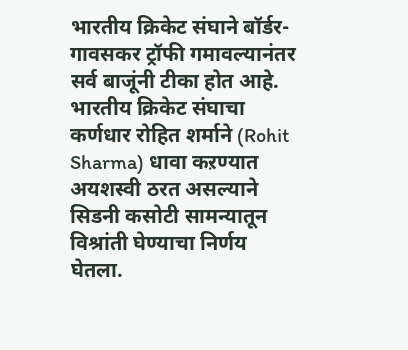भारतीय क्रिकेट संघाने बॉर्डर-गावसकर ट्रॉफी गमावल्यानंतर सर्व बाजूंनी टीका होत आहे. भारतीय क्रिकेट संघाचा कर्णधार रोहित शर्माने (Rohit Sharma) धावा कऱण्यात अयशस्वी ठरत असल्याने सिडनी कसोटी सामन्यातून विश्रांती घेण्याचा निर्णय घेतला.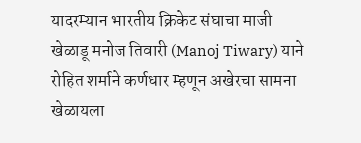यादरम्यान भारतीय क्रिकेट संघाचा माजी खेळाडू मनोज तिवारी (Manoj Tiwary) याने रोहित शर्माने कर्णधार म्हणून अखेरचा सामना खेळायला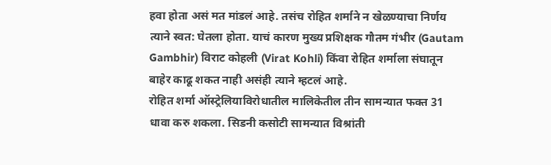हवा होता असं मत मांडलं आहे. तसंच रोहित शर्माने न खेळण्याचा निर्णय त्याने स्वत: घेतला होता. याचं कारण मुख्य प्रशिक्षक गौतम गंभीर (Gautam Gambhir) विराट कोहली (Virat Kohli) किंवा रोहित शर्माला संघातून बाहेर काढू शकत नाही असंही त्याने म्हटलं आहे.
रोहित शर्मा ऑस्ट्रेलियाविरोधातील मालिकेतील तीन सामन्यात फक्त 31 धावा करु शकला. सिडनी कसोटी सामन्यात विश्रांती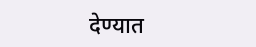देण्यात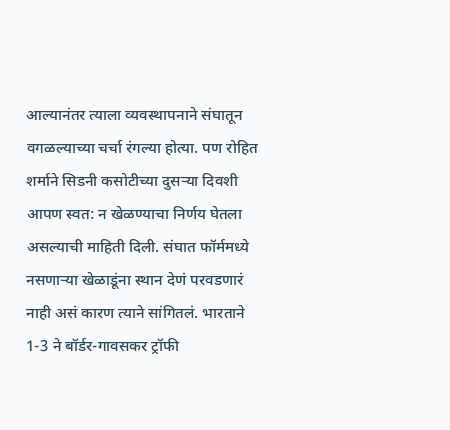आल्यानंतर त्याला व्यवस्थापनाने संघातून वगळल्याच्या चर्चा रंगल्या होत्या. पण रोहित शर्माने सिडनी कसोटीच्या दुसऱ्या दिवशी आपण स्वत: न खेळण्याचा निर्णय घेतला असल्याची माहिती दिली. संघात फॉर्ममध्ये नसणाऱ्या खेळाडूंना स्थान देणं परवडणारं नाही असं कारण त्याने सांगितलं. भारताने 1-3 ने बॉर्डर-गावसकर ट्रॉफी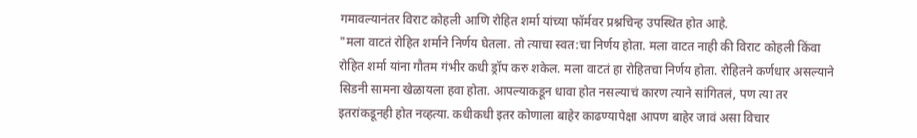गमावल्यानंतर विराट कोहली आणि रोहित शर्मा यांच्या फॉर्मवर प्रश्नचिन्ह उपस्थित होत आहे.
"मला वाटतं रोहित शर्माने निर्णय घेतला. तो त्याचा स्वत:चा निर्णय होता. मला वाटत नाही की विराट कोहली किंवा रोहित शर्मा यांना गौतम गंभीर कधी ड्रॉप करु शकेल. मला वाटतं हा रोहितचा निर्णय होता. रोहितने कर्णधार असल्याने सिडनी सामना खेळायला हवा होता. आपल्याकडून धावा होत नसल्याचं कारण त्याने सांगितलं, पण त्या तर इतरांकडूनही होत नव्हत्या. कधीकधी इतर कोणाला बाहेर काढण्यापेक्षा आपण बाहेर जावं असा विचार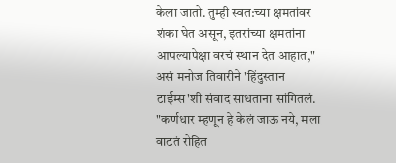केला जातो. तुम्ही स्वत:च्या क्षमतांवर शंका घेत असून, इतरांच्या क्षमतांना आपल्यापेक्षा वरचं स्थान देत आहात," असं मनोज तिवारीने 'हिंदुस्तान टाईम्स'शी संवाद साधताना सांगितलं.
"कर्णधार म्हणून हे केलं जाऊ नये, मला वाटतं रोहित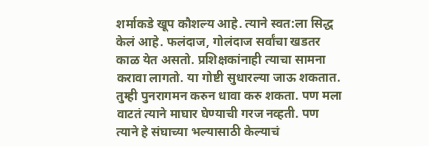शर्माकडे खूप कौशल्य आहे. त्याने स्वत:ला सिद्ध केलं आहे. फलंदाज, गोलंदाज सर्वांचा खडतर काळ येत असतो. प्रशिक्षकांनाही त्याचा सामना करावा लागतो. या गोष्टी सुधारल्या जाऊ शकतात. तुम्ही पुनरागमन करुन धावा करु शकता. पण मला वाटतं त्याने माघार घेण्याची गरज नव्हती. पण त्याने हे संघाच्या भल्यासाठी केल्याचं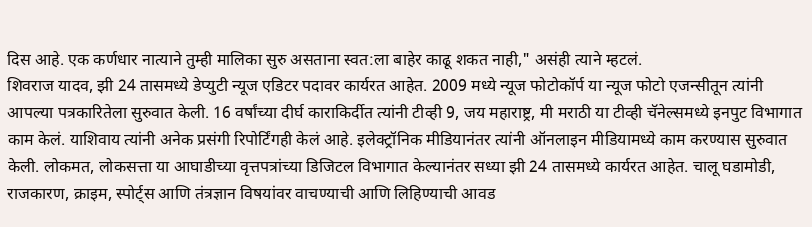दिस आहे. एक कर्णधार नात्याने तुम्ही मालिका सुरु असताना स्वत:ला बाहेर काढू शकत नाही," असंही त्याने म्हटलं.
शिवराज यादव, झी 24 तासमध्ये डेप्युटी न्यूज एडिटर पदावर कार्यरत आहेत. 2009 मध्ये न्यूज फोटोकॉर्प या न्यूज फोटो एजन्सीतून त्यांनी आपल्या पत्रकारितेला सुरुवात केली. 16 वर्षांच्या दीर्घ काराकिर्दीत त्यांनी टीव्ही 9, जय महाराष्ट्र, मी मराठी या टीव्ही चॅनेल्समध्ये इनपुट विभागात काम केलं. याशिवाय त्यांनी अनेक प्रसंगी रिपोर्टिंगही केलं आहे. इलेक्ट्रॉनिक मीडियानंतर त्यांनी ऑनलाइन मीडियामध्ये काम करण्यास सुरुवात केली. लोकमत, लोकसत्ता या आघाडीच्या वृत्तपत्रांच्या डिजिटल विभागात केल्यानंतर सध्या झी 24 तासमध्ये कार्यरत आहेत. चालू घडामोडी, राजकारण, क्राइम, स्पोर्ट्स आणि तंत्रज्ञान विषयांवर वाचण्याची आणि लिहिण्याची आवड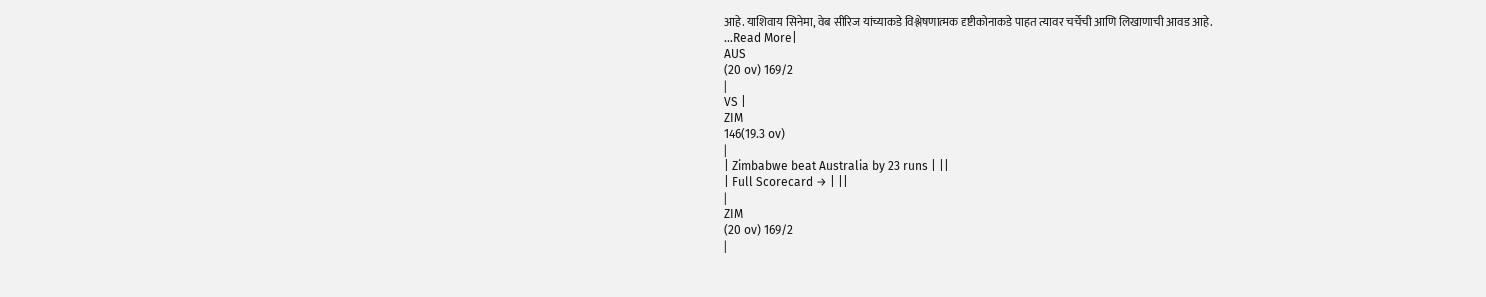आहे. याशिवाय सिनेमा, वेब सीरिज यांच्याकडे विश्लेषणात्मक दृष्टीकोनाकडे पाहत त्यावर चर्चेची आणि लिखाणाची आवड आहे.
...Read More|
AUS
(20 ov) 169/2
|
VS |
ZIM
146(19.3 ov)
|
| Zimbabwe beat Australia by 23 runs | ||
| Full Scorecard → | ||
|
ZIM
(20 ov) 169/2
|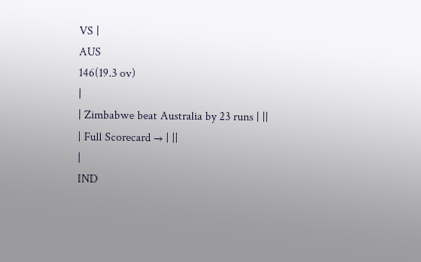VS |
AUS
146(19.3 ov)
|
| Zimbabwe beat Australia by 23 runs | ||
| Full Scorecard → | ||
|
IND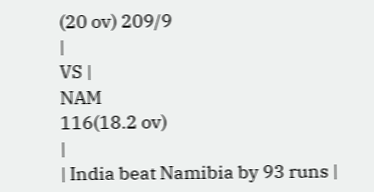(20 ov) 209/9
|
VS |
NAM
116(18.2 ov)
|
| India beat Namibia by 93 runs |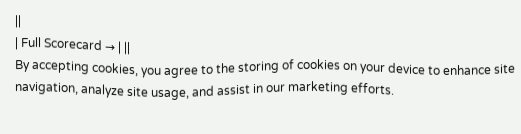||
| Full Scorecard → | ||
By accepting cookies, you agree to the storing of cookies on your device to enhance site navigation, analyze site usage, and assist in our marketing efforts.